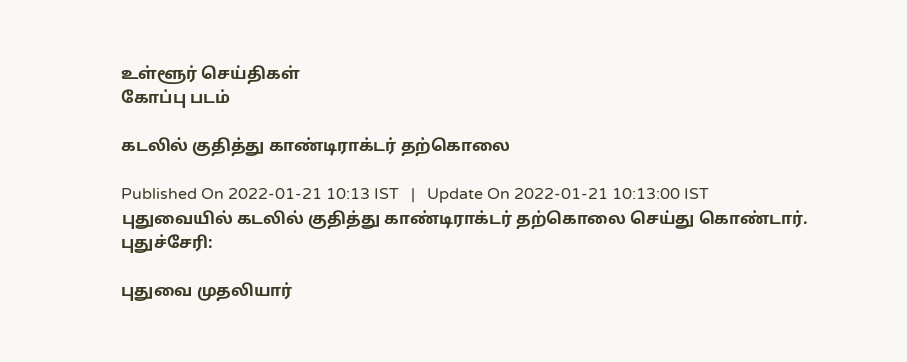உள்ளூர் செய்திகள்
கோப்பு படம்

கடலில் குதித்து காண்டிராக்டர் தற்கொலை

Published On 2022-01-21 10:13 IST   |   Update On 2022-01-21 10:13:00 IST
புதுவையில் கடலில் குதித்து காண்டிராக்டர் தற்கொலை செய்து கொண்டார்.
புதுச்சேரி:

புதுவை முதலியார்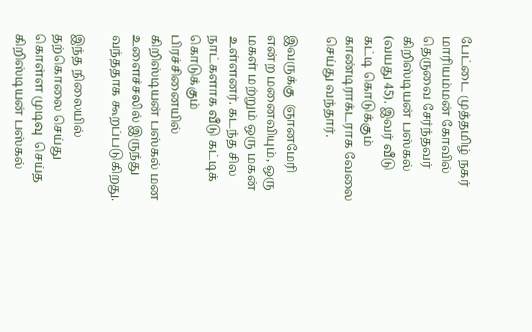பேட்டை முத்தமிழ் நகர் மாரியம்மன் கோவில் தெருவை சேர்ந்தவர் கிறிஸ்டியன் பஸ்கல் (வயது 45). இவர் வீடு கட்டி கொடுக்கும் காண்டிராக்டராக வேலை செய்து வந்தார்.

இவருக்கு  ஞானமேரி என்ற மனைவியும், ஒரு மகள் மற்றும் ஒரு மகன் உள்ளனர். கடந்த சில நாட்களாக வீடு கட்டிக் கொடுக்கும் பிரச்சினையில் கிறிஸ்டியன் பஸ்கல் மன உளைச்சலில் இருந்து வந்ததாக கூறப்படுகிறது.

இந்த நிலையில் தற்கொலை செய்து கொள்ள முடிவு  செய்த கிறிஸ்டியன் பஸ்கல்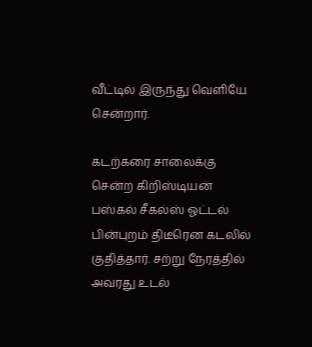வீட்டில் இருந்து வெளியே சென்றார்.

கடற்கரை சாலைக்கு சென்ற கிறிஸ்டியன் பஸ்கல் சீகல்ஸ் ஓட்டல் பின்புறம் திடீரென கடலில் குதித்தார். சற்று நேரத்தில் அவரது உடல்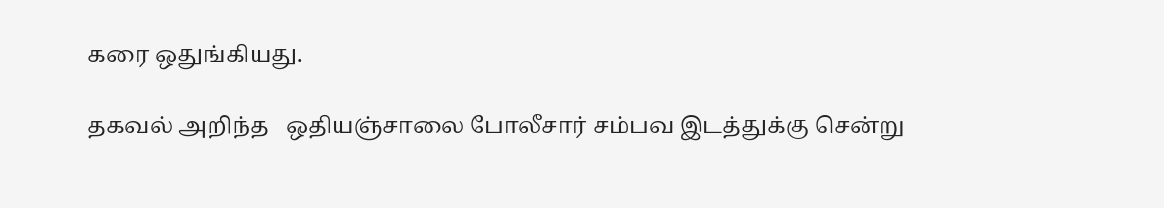கரை ஒதுங்கியது.

தகவல் அறிந்த   ஒதியஞ்சாலை போலீசார் சம்பவ இடத்துக்கு சென்று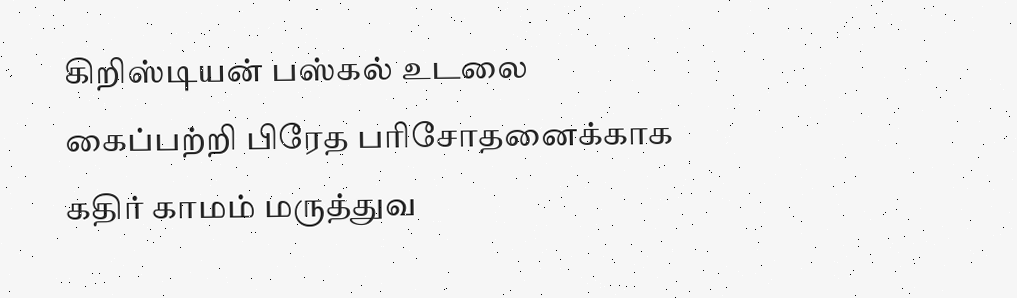கிறிஸ்டியன் பஸ்கல் உடலை கைப்பற்றி பிரேத பரிசோதனைக்காக கதிர் காமம் மருத்துவ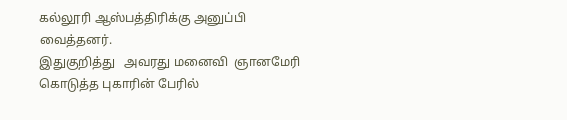கல்லூரி ஆஸ்பத்திரிக்கு அனுப்பி வைத்தனர்.
இதுகுறித்து   அவரது மனைவி  ஞானமேரி கொடுத்த புகாரின் பேரில்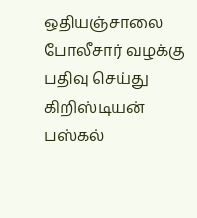ஒதியஞ்சாலை போலீசார் வழக்கு   பதிவு செய்து கிறிஸ்டியன் பஸ்கல்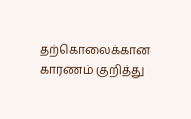தற்கொலைக்கான காரணம் குறித்து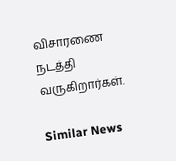விசாரணை நடத்தி வருகிறார்கள்.

Similar News